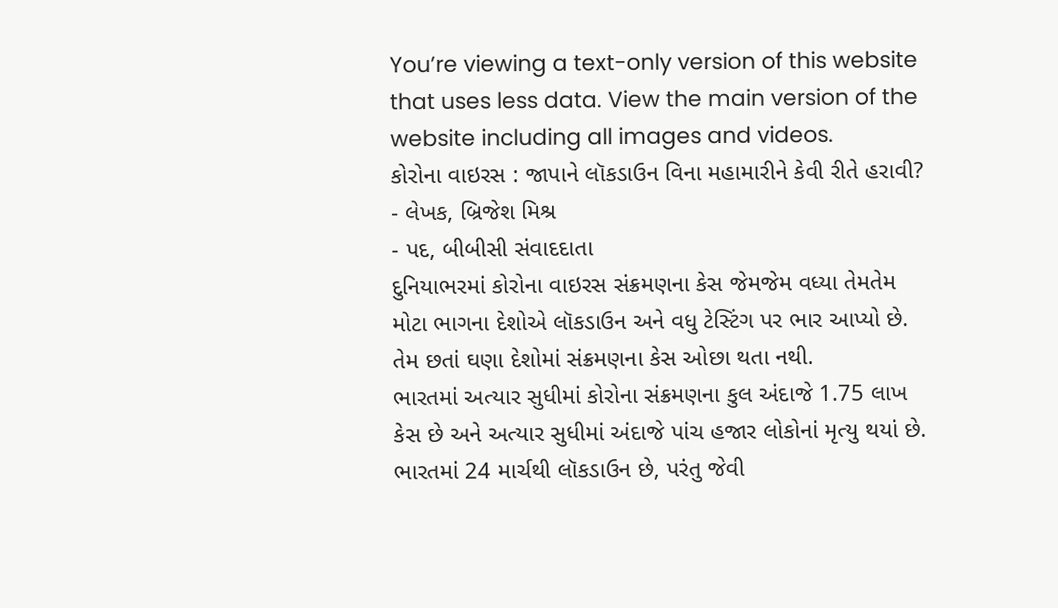You’re viewing a text-only version of this website that uses less data. View the main version of the website including all images and videos.
કોરોના વાઇરસ : જાપાને લૉકડાઉન વિના મહામારીને કેવી રીતે હરાવી?
- લેખક, બ્રિજેશ મિશ્ર
- પદ, બીબીસી સંવાદદાતા
દુનિયાભરમાં કોરોના વાઇરસ સંક્રમણના કેસ જેમજેમ વધ્યા તેમતેમ મોટા ભાગના દેશોએ લૉકડાઉન અને વધુ ટેસ્ટિંગ પર ભાર આપ્યો છે. તેમ છતાં ઘણા દેશોમાં સંક્રમણના કેસ ઓછા થતા નથી.
ભારતમાં અત્યાર સુધીમાં કોરોના સંક્રમણના કુલ અંદાજે 1.75 લાખ કેસ છે અને અત્યાર સુધીમાં અંદાજે પાંચ હજાર લોકોનાં મૃત્યુ થયાં છે.
ભારતમાં 24 માર્ચથી લૉકડાઉન છે, પરંતુ જેવી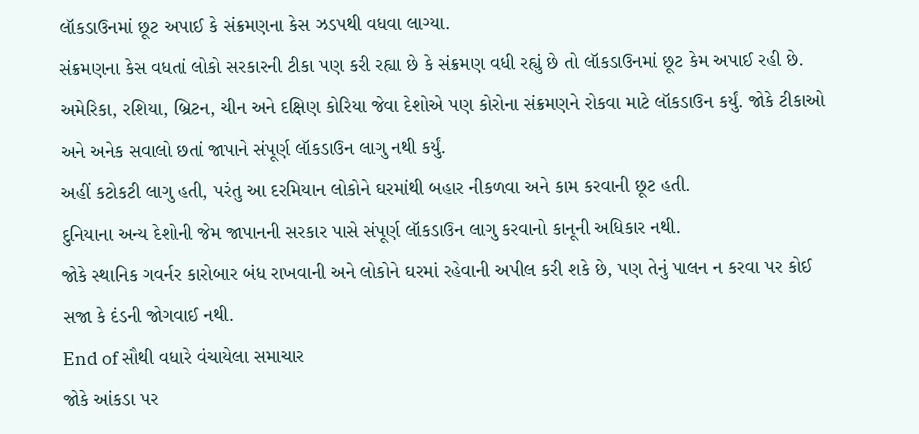લૉકડાઉનમાં છૂટ અપાઈ કે સંક્રમણના કેસ ઝડપથી વધવા લાગ્યા.
સંક્રમણના કેસ વધતાં લોકો સરકારની ટીકા પણ કરી રહ્યા છે કે સંક્રમણ વધી રહ્યું છે તો લૉકડાઉનમાં છૂટ કેમ અપાઈ રહી છે.
અમેરિકા, રશિયા, બ્રિટન, ચીન અને દક્ષિણ કોરિયા જેવા દેશોએ પણ કોરોના સંક્રમણને રોકવા માટે લૉકડાઉન કર્યું. જોકે ટીકાઓ અને અનેક સવાલો છતાં જાપાને સંપૂર્ણ લૉકડાઉન લાગુ નથી કર્યું.
અહીં કટોકટી લાગુ હતી, પરંતુ આ દરમિયાન લોકોને ઘરમાંથી બહાર નીકળવા અને કામ કરવાની છૂટ હતી.
દુનિયાના અન્ય દેશોની જેમ જાપાનની સરકાર પાસે સંપૂર્ણ લૉકડાઉન લાગુ કરવાનો કાનૂની અધિકાર નથી.
જોકે સ્થાનિક ગવર્નર કારોબાર બંધ રાખવાની અને લોકોને ઘરમાં રહેવાની અપીલ કરી શકે છે, પણ તેનું પાલન ન કરવા પર કોઈ સજા કે દંડની જોગવાઈ નથી.
End of સૌથી વધારે વંચાયેલા સમાચાર
જોકે આંકડા પર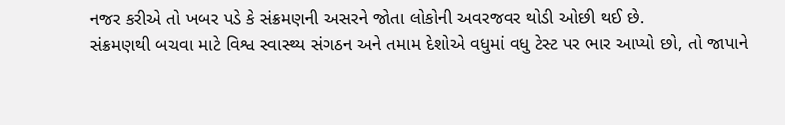નજર કરીએ તો ખબર પડે કે સંક્રમણની અસરને જોતા લોકોની અવરજવર થોડી ઓછી થઈ છે.
સંક્રમણથી બચવા માટે વિશ્વ સ્વાસ્થ્ય સંગઠન અને તમામ દેશોએ વધુમાં વધુ ટેસ્ટ પર ભાર આપ્યો છો, તો જાપાને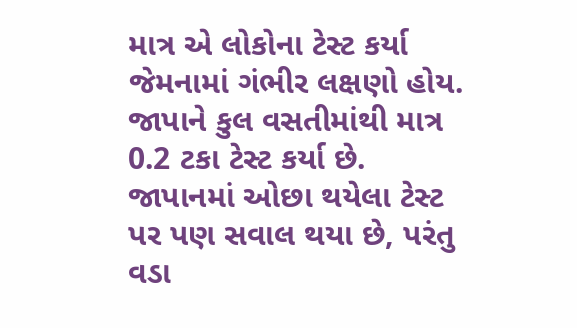માત્ર એ લોકોના ટેસ્ટ કર્યા જેમનામાં ગંભીર લક્ષણો હોય. જાપાને કુલ વસતીમાંથી માત્ર 0.2 ટકા ટેસ્ટ કર્યા છે.
જાપાનમાં ઓછા થયેલા ટેસ્ટ પર પણ સવાલ થયા છે, પરંતુ વડા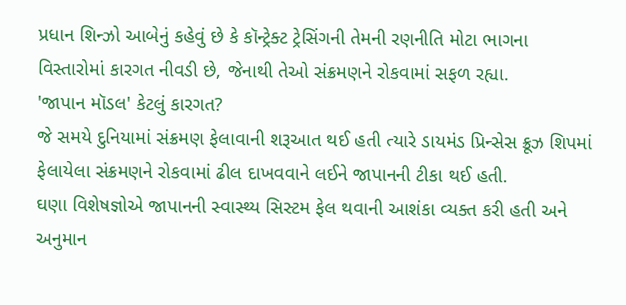પ્રધાન શિન્ઝો આબેનું કહેવું છે કે કૉન્ટ્રેક્ટ ટ્રેસિંગની તેમની રણનીતિ મોટા ભાગના વિસ્તારોમાં કારગત નીવડી છે, જેનાથી તેઓ સંક્રમણને રોકવામાં સફળ રહ્યા.
'જાપાન મૉડલ' કેટલું કારગત?
જે સમયે દુનિયામાં સંક્રમણ ફેલાવાની શરૂઆત થઈ હતી ત્યારે ડાયમંડ પ્રિન્સેસ ક્રૂઝ શિપમાં ફેલાયેલા સંક્રમણને રોકવામાં ઢીલ દાખવવાને લઈને જાપાનની ટીકા થઈ હતી.
ઘણા વિશેષજ્ઞોએ જાપાનની સ્વાસ્થ્ય સિસ્ટમ ફેલ થવાની આશંકા વ્યક્ત કરી હતી અને અનુમાન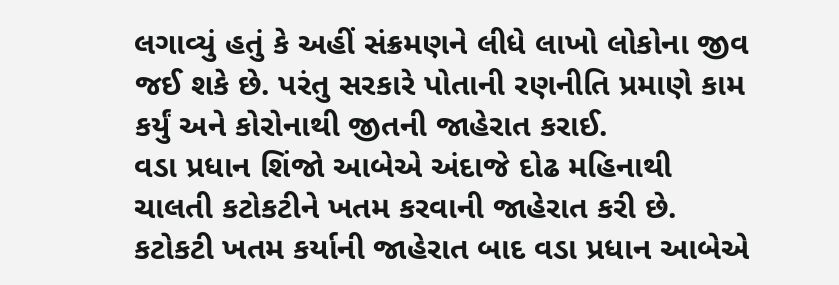લગાવ્યું હતું કે અહીં સંક્રમણને લીધે લાખો લોકોના જીવ જઈ શકે છે. પરંતુ સરકારે પોતાની રણનીતિ પ્રમાણે કામ કર્યું અને કોરોનાથી જીતની જાહેરાત કરાઈ.
વડા પ્રધાન શિંજો આબેએ અંદાજે દોઢ મહિનાથી ચાલતી કટોકટીને ખતમ કરવાની જાહેરાત કરી છે.
કટોકટી ખતમ કર્યાની જાહેરાત બાદ વડા પ્રધાન આબેએ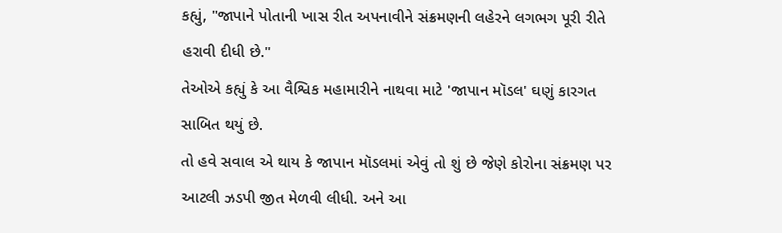કહ્યું, "જાપાને પોતાની ખાસ રીત અપનાવીને સંક્રમણની લહેરને લગભગ પૂરી રીતે હરાવી દીધી છે."
તેઓએ કહ્યું કે આ વૈશ્વિક મહામારીને નાથવા માટે 'જાપાન મૉડલ' ઘણું કારગત સાબિત થયું છે.
તો હવે સવાલ એ થાય કે જાપાન મૉડલમાં એવું તો શું છે જેણે કોરોના સંક્રમણ પર આટલી ઝડપી જીત મેળવી લીધી. અને આ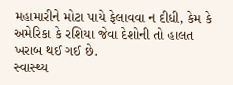મહામારીને મોટા પાયે ફેલાવવા ન દીધી, કેમ કે અમેરિકા કે રશિયા જેવા દેશોની તો હાલત ખરાબ થઈ ગઈ છે.
સ્વાસ્થ્ય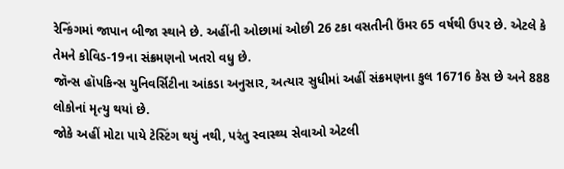રેન્કિંગમાં જાપાન બીજા સ્થાને છે. અહીંની ઓછામાં ઓછી 26 ટકા વસતીની ઉંમર 65 વર્ષથી ઉપર છે. એટલે કે તેમને કોવિડ-19ના સંક્રમણનો ખતરો વધુ છે.
જૉન્સ હૉપકિન્સ યુનિવર્સિટીના આંકડા અનુસાર, અત્યાર સુધીમાં અહીં સંક્રમણના કુલ 16716 કેસ છે અને 888 લોકોનાં મૃત્યુ થયાં છે.
જોકે અહીં મોટા પાયે ટેસ્ટિંગ થયું નથી, પરંતુ સ્વાસ્થ્ય સેવાઓ એટલી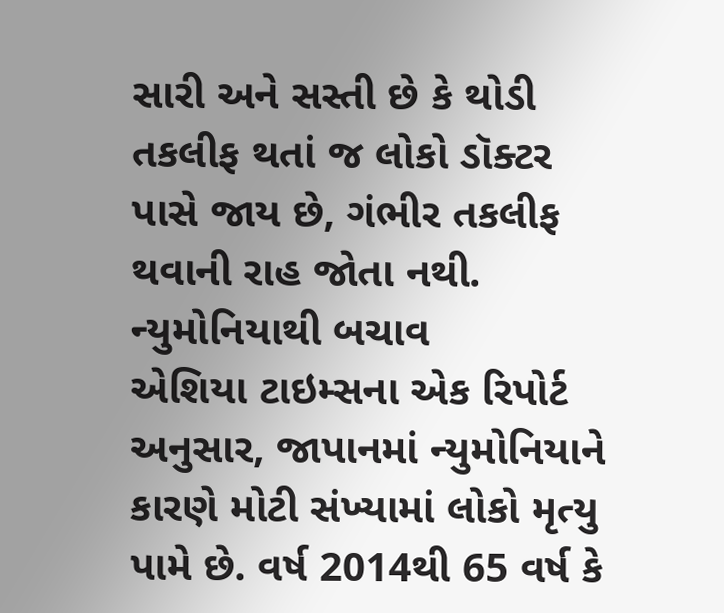સારી અને સસ્તી છે કે થોડી તકલીફ થતાં જ લોકો ડૉક્ટર પાસે જાય છે, ગંભીર તકલીફ થવાની રાહ જોતા નથી.
ન્યુમોનિયાથી બચાવ
એશિયા ટાઇમ્સના એક રિપોર્ટ અનુસાર, જાપાનમાં ન્યુમોનિયાને કારણે મોટી સંખ્યામાં લોકો મૃત્યુ પામે છે. વર્ષ 2014થી 65 વર્ષ કે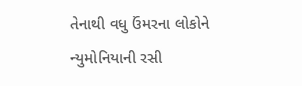તેનાથી વધુ ઉંમરના લોકોને ન્યુમોનિયાની રસી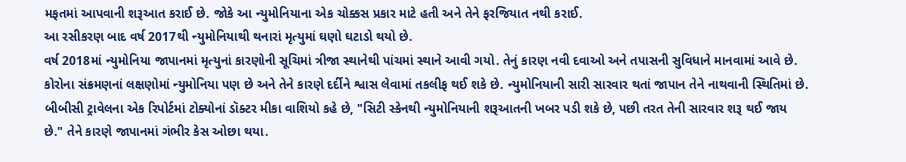મફતમાં આપવાની શરૂઆત કરાઈ છે. જોકે આ ન્યુમોનિયાના એક ચોક્કસ પ્રકાર માટે હતી અને તેને ફરજિયાત નથી કરાઈ.
આ રસીકરણ બાદ વર્ષ 2017થી ન્યુમોનિયાથી થનારાં મૃત્યુમાં ઘણો ઘટાડો થયો છે.
વર્ષ 2018માં ન્યુમોનિયા જાપાનમાં મૃત્યુનાં કારણોની સૂચિમાં ત્રીજા સ્થાનેથી પાંચમાં સ્થાને આવી ગયો. તેનું કારણ નવી દવાઓ અને તપાસની સુવિધાને માનવામાં આવે છે.
કોરોના સંક્રમણનાં લક્ષણોમાં ન્યુમોનિયા પણ છે અને તેને કારણે દર્દીને શ્વાસ લેવામાં તકલીફ થઈ શકે છે. ન્યુમોનિયાની સારી સારવાર થતાં જાપાન તેને નાથવાની સ્થિતિમાં છે.
બીબીસી ટ્રાવેલના એક રિપોર્ટમાં ટોક્યોનાં ડૉક્ટર મીકા વાશિયો કહે છે, "સિટી સ્કેનથી ન્યુમોનિયાની શરૂઆતની ખબર પડી શકે છે, પછી તરત તેની સારવાર શરૂ થઈ જાય છે." તેને કારણે જાપાનમાં ગંભીર કેસ ઓછા થયા.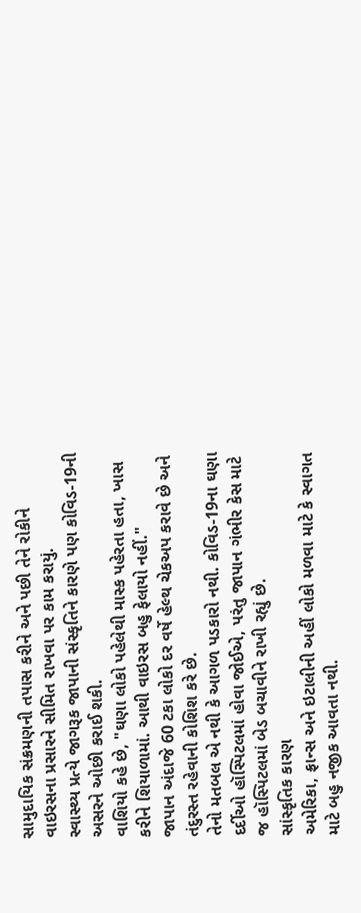સામુદાયિક સંક્રમણની તપાસ કરીને અને પછી તેને રોકીને વાઇરસના પ્રસારને સીમિત રાખવા પર કામ કરાયું.
સ્વાસ્થ્ય પ્રત્યે જાગરૂક જાપાની સંસ્કૃતિને કારણે પણ કોવિડ-19ની અસરને ઓછી કરાઈ શકી.
વાશિયો કહે છે, "ઘણા લોકો પહેલેથી માસ્ક પહેરતા હતા, ખાસ કરીને શિયાળામાં. આથી વાઇરસ બહુ ફેલાયો નહીં."
જાપાન અંદાજે 60 ટકા લોકો દર વર્ષે હેલ્થ ચેકઅપ કરાવે છે અને તંદુરસ્ત રહેવાની કોશિશ કરે છે.
તેનો મતબલ એ નથી કે આગળ પડકારો નથી. કોવિડ-19ના ઘણા દર્દીઓ હૉસ્પિટલમાં હોવા જોઈએ, પરંતુ જાપાન ગંભીર કેસ માટે જ હૉસ્પિટલમાં બેડ બચાવીને રાખી રહ્યું છે.
સાંસ્કૃતિક કારણ
અમેરિકા, ફ્રાન્સ અને ઇટાલીની અહીં લોકો મળવા માટે કે સ્વાગત માટે બહુ નજીક આવતા નથી.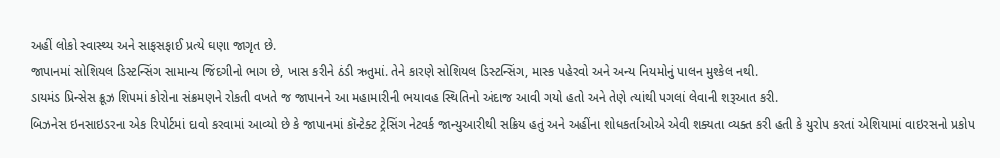અહીં લોકો સ્વાસ્થ્ય અને સાફસફાઈ પ્રત્યે ઘણા જાગૃત છે.
જાપાનમાં સોશિયલ ડિસ્ટન્સિંગ સામાન્ય જિંદગીનો ભાગ છે, ખાસ કરીને ઠંડી ઋતુમાં. તેને કારણે સોશિયલ ડિસ્ટન્સિંગ, માસ્ક પહેરવો અને અન્ય નિયમોનું પાલન મુશ્કેલ નથી.
ડાયમંડ પ્રિન્સેસ ક્રૂઝ શિપમાં કોરોના સંક્રમણને રોકતી વખતે જ જાપાનને આ મહામારીની ભયાવહ સ્થિતિનો અંદાજ આવી ગયો હતો અને તેણે ત્યાંથી પગલાં લેવાની શરૂઆત કરી.
બિઝનેસ ઇનસાઇડરના એક રિપોર્ટમાં દાવો કરવામાં આવ્યો છે કે જાપાનમાં કૉન્ટેક્ટ ટ્રેસિંગ નેટવર્ક જાન્યુઆરીથી સક્રિય હતું અને અહીંના શોધકર્તાઓએ એવી શક્યતા વ્યક્ત કરી હતી કે યુરોપ કરતાં એશિયામાં વાઇરસનો પ્રકોપ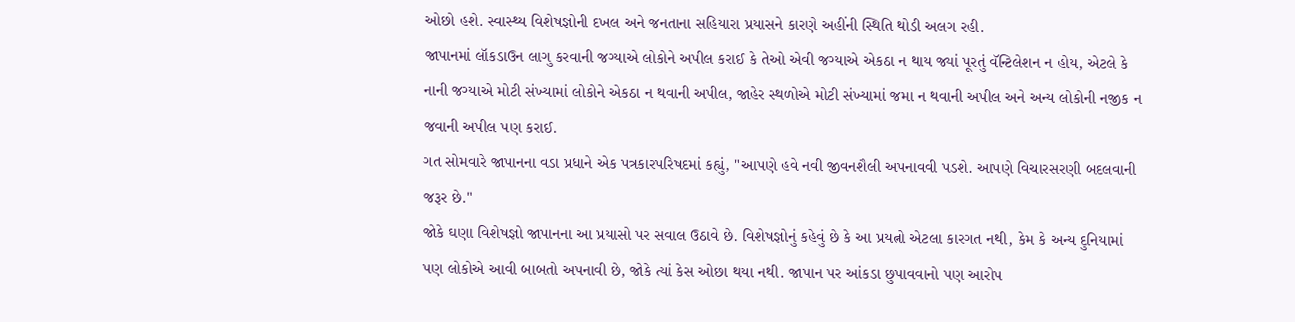ઓછો હશે. સ્વાસ્થ્ય વિશેષજ્ઞોની દખલ અને જનતાના સહિયારા પ્રયાસને કારણે અહીંની સ્થિતિ થોડી અલગ રહી.
જાપાનમાં લૉકડાઉન લાગુ કરવાની જગ્યાએ લોકોને અપીલ કરાઈ કે તેઓ એવી જગ્યાએ એકઠા ન થાય જ્યાં પૂરતું વૅન્ટિલેશન ન હોય, એટલે કે નાની જગ્યાએ મોટી સંખ્યામાં લોકોને એકઠા ન થવાની અપીલ, જાહેર સ્થળોએ મોટી સંખ્યામાં જમા ન થવાની અપીલ અને અન્ય લોકોની નજીક ન જવાની અપીલ પણ કરાઈ.
ગત સોમવારે જાપાનના વડા પ્રધાને એક પત્રકારપરિષદમાં કહ્યું, "આપણે હવે નવી જીવનશૈલી અપનાવવી પડશે. આપણે વિચારસરણી બદલવાની જરૂર છે."
જોકે ઘણા વિશેષજ્ઞો જાપાનના આ પ્રયાસો પર સવાલ ઉઠાવે છે. વિશેષજ્ઞોનું કહેવું છે કે આ પ્રયત્નો એટલા કારગત નથી, કેમ કે અન્ય દુનિયામાં પણ લોકોએ આવી બાબતો અપનાવી છે, જોકે ત્યાં કેસ ઓછા થયા નથી. જાપાન પર આંકડા છુપાવવાનો પણ આરોપ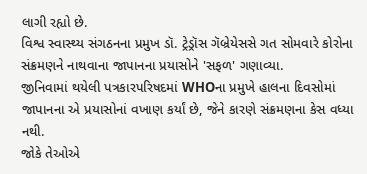લાગી રહ્યો છે.
વિશ્વ સ્વાસ્થ્ય સંગઠનના પ્રમુખ ડૉ. ટ્રેડ્રૉસ ગૅબ્રેયેસસે ગત સોમવારે કોરોના સંક્રમણને નાથવાના જાપાનના પ્રયાસોને 'સફળ' ગણાવ્યા.
જીનિવામાં થયેલી પત્રકારપરિષદમાં WHOના પ્રમુખે હાલના દિવસોમાં જાપાનના એ પ્રયાસોનાં વખાણ કર્યાં છે, જેને કારણે સંક્રમણના કેસ વધ્યા નથી.
જોકે તેઓએ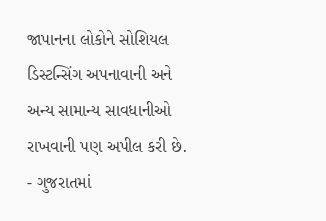જાપાનના લોકોને સોશિયલ ડિસ્ટન્સિંગ અપનાવાની અને અન્ય સામાન્ય સાવધાનીઓ રાખવાની પણ અપીલ કરી છે.
- ગુજરાતમાં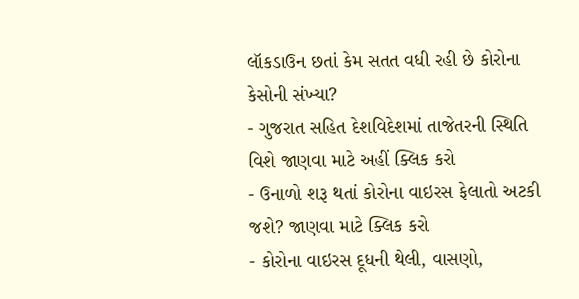લૉકડાઉન છતાં કેમ સતત વધી રહી છે કોરોના કેસોની સંખ્યા?
- ગુજરાત સહિત દેશવિદેશમાં તાજેતરની સ્થિતિ વિશે જાણવા માટે અહીં ક્લિક કરો
- ઉનાળો શરૂ થતાં કોરોના વાઇરસ ફેલાતો અટકી જશે? જાણવા માટે ક્લિક કરો
- કોરોના વાઇરસ દૂધની થેલી, વાસણો,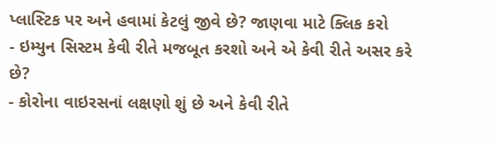પ્લાસ્ટિક પર અને હવામાં કેટલું જીવે છે? જાણવા માટે ક્લિક કરો
- ઇમ્યુન સિસ્ટમ કેવી રીતે મજબૂત કરશો અને એ કેવી રીતે અસર કરે છે?
- કોરોના વાઇરસનાં લક્ષણો શું છે અને કેવી રીતે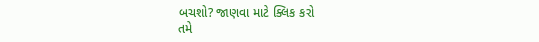બચશો? જાણવા માટે ક્લિક કરો
તમે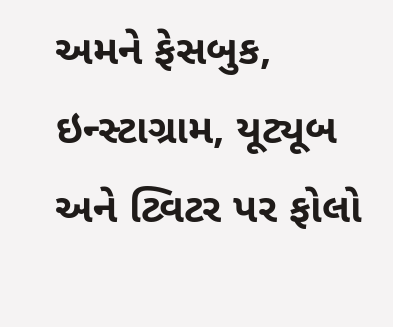અમને ફેસબુક, ઇન્સ્ટાગ્રામ, યૂટ્યૂબ અને ટ્વિટર પર ફોલો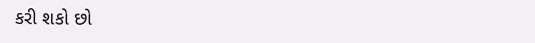કરી શકો છો